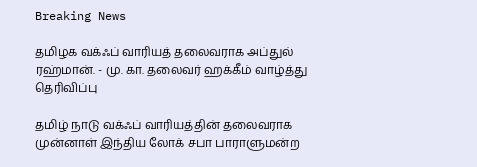Breaking News

தமிழக வக்ஃப் வாரியத் தலைவராக அப்துல் ரஹ்மான். - மு. கா. தலைவர் ஹக்கீம் வாழ்த்து தெரிவிப்பு

தமிழ் நாடு வக்ஃப் வாரியத்தின் தலைவராக முன்னாள் இந்திய லோக் சபா பாராளுமன்ற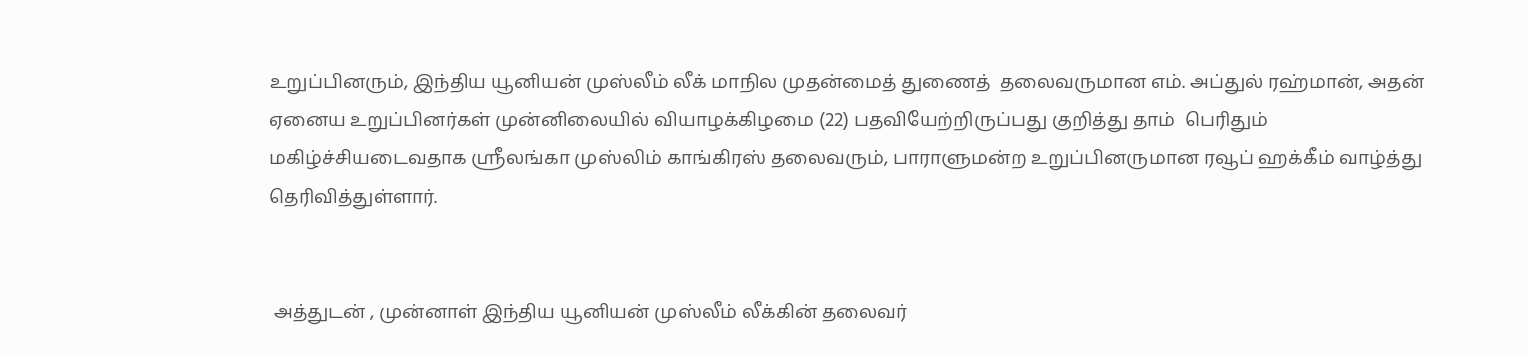உறுப்பினரும், இந்திய யூனியன் முஸ்லீம் லீக் மாநில முதன்மைத் துணைத்  தலைவருமான எம். அப்துல் ரஹ்மான், அதன் ஏனைய உறுப்பினர்கள் முன்னிலையில் வியாழக்கிழமை (22) பதவியேற்றிருப்பது குறித்து தாம்  பெரிதும் மகிழ்ச்சியடைவதாக ஸ்ரீலங்கா முஸ்லிம் காங்கிரஸ் தலைவரும், பாராளுமன்ற உறுப்பினருமான ரவூப் ஹக்கீம் வாழ்த்து தெரிவித்துள்ளார்.


 அத்துடன் , முன்னாள் இந்திய யூனியன் முஸ்லீம் லீக்கின் தலைவர்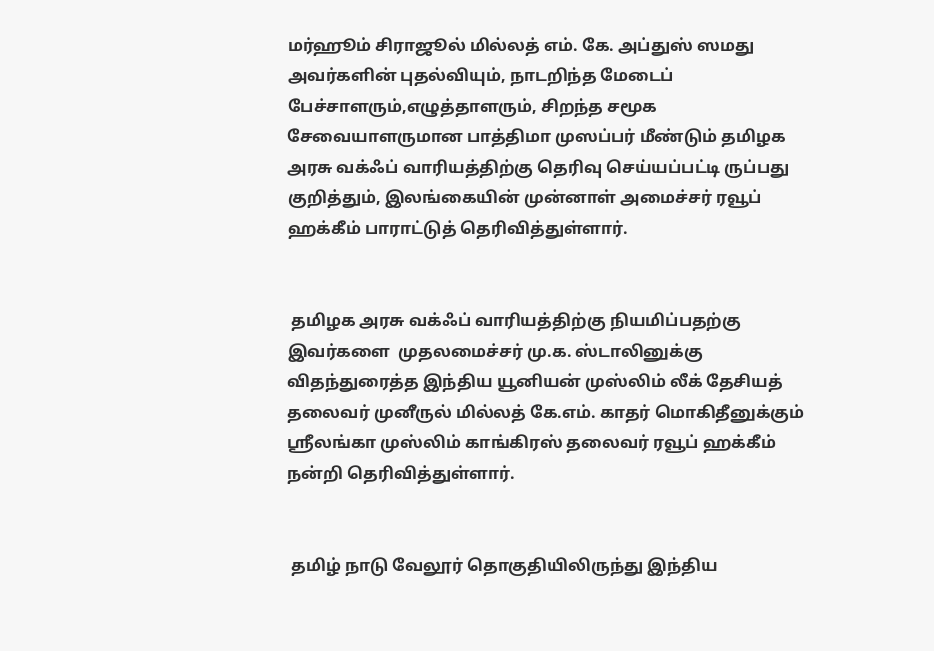மர்ஹூம் சிராஜூல் மில்லத் எம். கே. அப்துஸ் ஸமது அவர்களின் புதல்வியும், நாடறிந்த மேடைப் பேச்சாளரும்,எழுத்தாளரும், சிறந்த சமூக சேவையாளருமான பாத்திமா முஸப்பர் மீண்டும் தமிழக அரசு வக்ஃப் வாரியத்திற்கு தெரிவு செய்யப்பட்டி ருப்பது குறித்தும், இலங்கையின் முன்னாள் அமைச்சர் ரவூப் ஹக்கீம் பாராட்டுத் தெரிவித்துள்ளார்.


 தமிழக அரசு வக்ஃப் வாரியத்திற்கு நியமிப்பதற்கு இவர்களை  முதலமைச்சர் மு.க. ஸ்டாலினுக்கு விதந்துரைத்த இந்திய யூனியன் முஸ்லிம் லீக் தேசியத் தலைவர் முனீருல் மில்லத் கே.எம். காதர் மொகிதீனுக்கும் ஸ்ரீலங்கா முஸ்லிம் காங்கிரஸ் தலைவர் ரவூப் ஹக்கீம் நன்றி தெரிவித்துள்ளார்.


 தமிழ் நாடு வேலூர் தொகுதியிலிருந்து இந்திய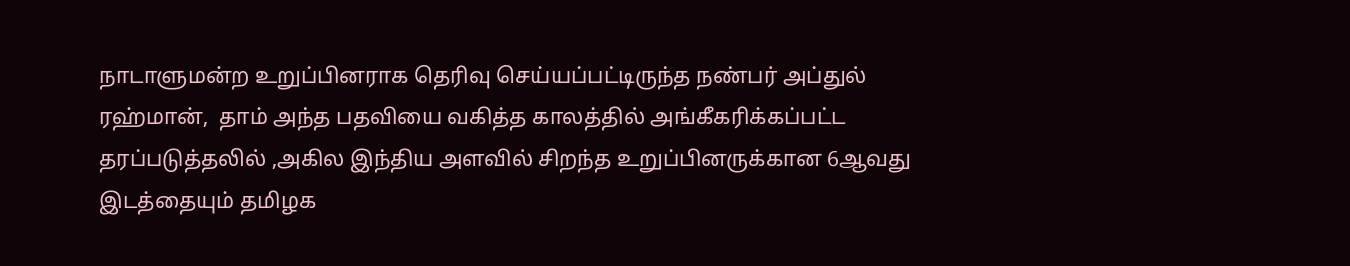நாடாளுமன்ற உறுப்பினராக தெரிவு செய்யப்பட்டிருந்த நண்பர் அப்துல் ரஹ்மான்,  தாம் அந்த பதவியை வகித்த காலத்தில் அங்கீகரிக்கப்பட்ட  தரப்படுத்தலில் ,அகில இந்திய அளவில் சிறந்த உறுப்பினருக்கான 6ஆவது இடத்தையும் தமிழக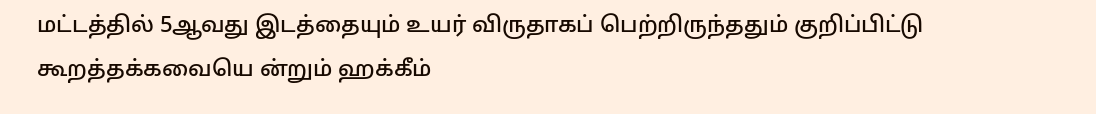மட்டத்தில் 5ஆவது இடத்தையும் உயர் விருதாகப் பெற்றிருந்ததும் குறிப்பிட்டு கூறத்தக்கவையெ ன்றும் ஹக்கீம்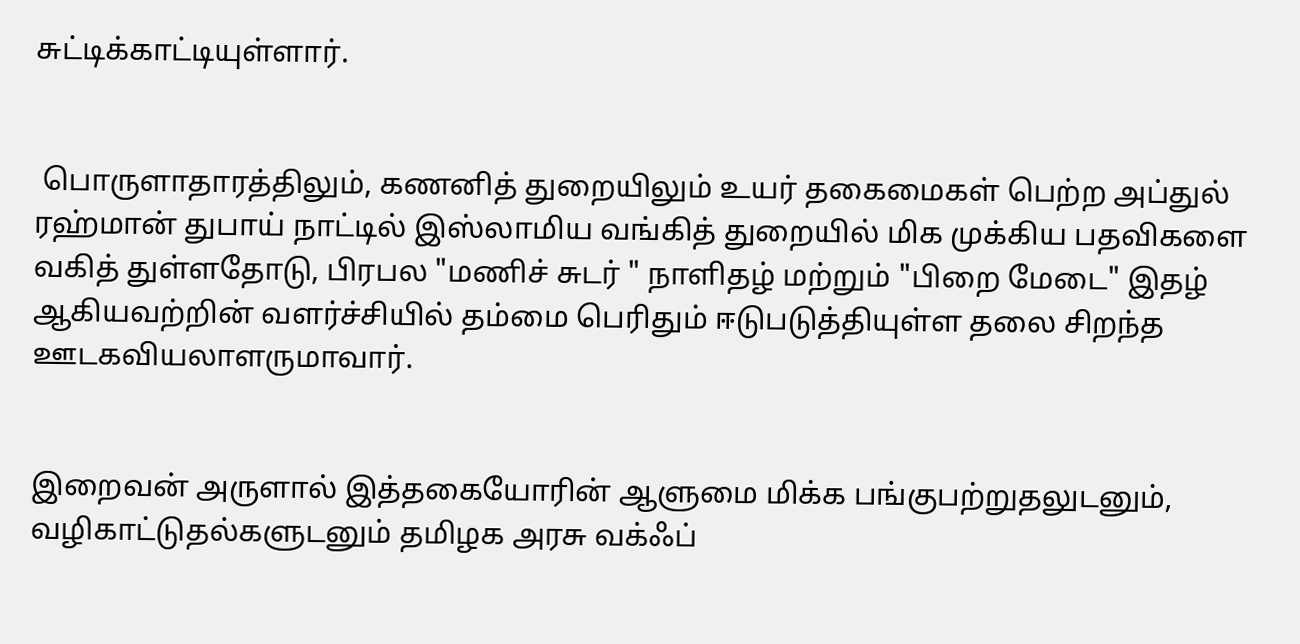சுட்டிக்காட்டியுள்ளார்.


 பொருளாதாரத்திலும், கணனித் துறையிலும் உயர் தகைமைகள் பெற்ற அப்துல் ரஹ்மான் துபாய் நாட்டில் இஸ்லாமிய வங்கித் துறையில் மிக முக்கிய பதவிகளை வகித் துள்ளதோடு, பிரபல "மணிச் சுடர் " நாளிதழ் மற்றும் "பிறை மேடை" இதழ் ஆகியவற்றின் வளர்ச்சியில் தம்மை பெரிதும் ஈடுபடுத்தியுள்ள தலை சிறந்த ஊடகவியலாளருமாவார்.


இறைவன் அருளால் இத்தகையோரின் ஆளுமை மிக்க பங்குபற்றுதலுடனும்,  வழிகாட்டுதல்களுடனும் தமிழக அரசு வக்ஃப்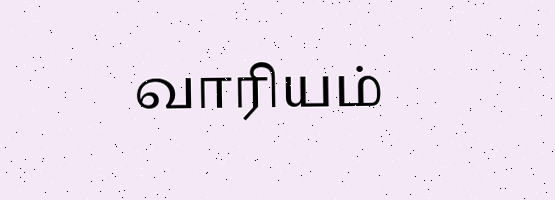வாரியம்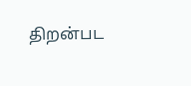திறன்பட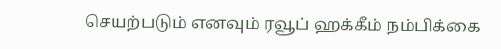செயற்படும் எனவும் ரவூப் ஹக்கீம் நம்பிக்கை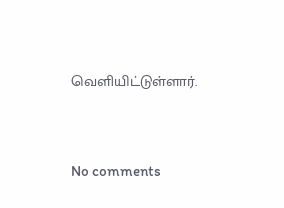வெளியிட்டுள்ளார்.




No comments